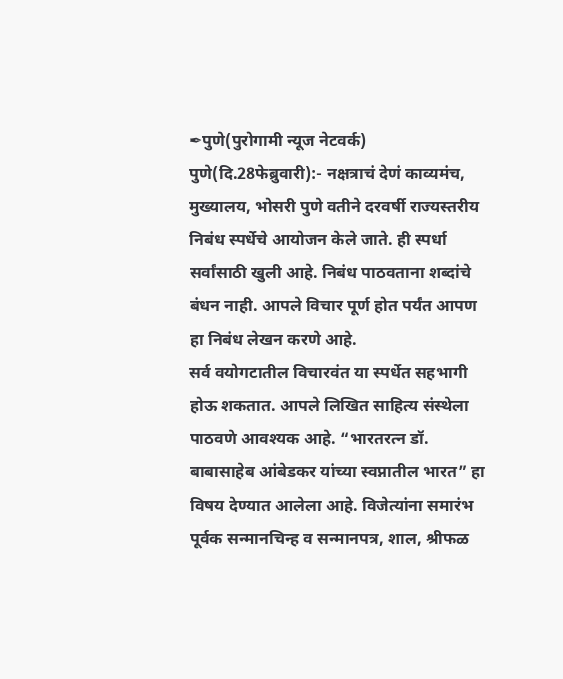✒पुणे(पुरोगामी न्यूज नेटवर्क)
पुणे(दि.28फेब्रुवारी):- नक्षत्राचं देणं काव्यमंच, मुख्यालय, भोसरी पुणे वतीने दरवर्षी राज्यस्तरीय निबंध स्पर्धेचे आयोजन केले जाते. ही स्पर्धा सर्वांसाठी खुली आहे. निबंध पाठवताना शब्दांचे बंधन नाही. आपले विचार पूर्ण होत पर्यंत आपण हा निबंध लेखन करणे आहे.
सर्व वयोगटातील विचारवंत या स्पर्धेत सहभागी होऊ शकतात. आपले लिखित साहित्य संस्थेला पाठवणे आवश्यक आहे. “भारतरत्न डॉ. बाबासाहेब आंबेडकर यांच्या स्वप्नातील भारत” हा विषय देण्यात आलेला आहे. विजेत्यांना समारंभ पूर्वक सन्मानचिन्ह व सन्मानपत्र, शाल, श्रीफळ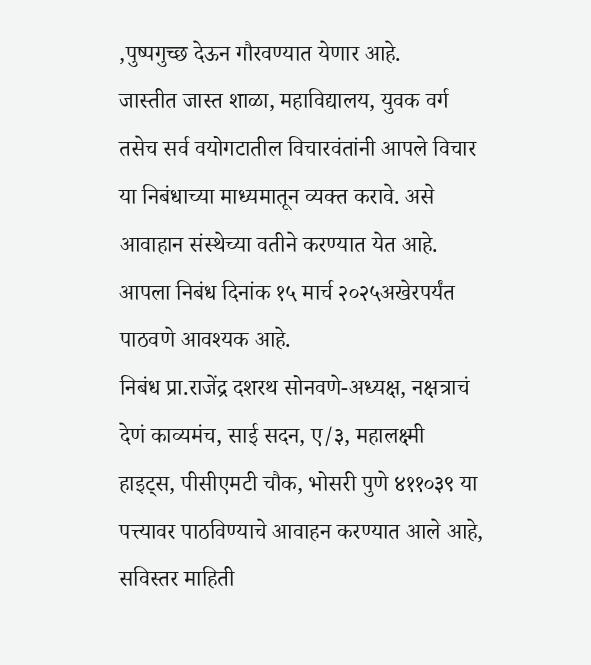,पुष्पगुच्छ देऊन गौरवण्यात येणार आहे.
जास्तीत जास्त शाळा, महाविद्यालय, युवक वर्ग तसेच सर्व वयोगटातील विचारवंतांनी आपले विचार या निबंधाच्या माध्यमातून व्यक्त करावे. असे आवाहान संस्थेच्या वतीने करण्यात येत आहे. आपला निबंध दिनांक १५ मार्च २०२५अखेरपर्यंत पाठवणे आवश्यक आहे.
निबंध प्रा.राजेंद्र दशरथ सोनवणे-अध्यक्ष, नक्षत्राचं देणं काव्यमंच, साई सदन, ए/३, महालक्ष्मी हाइट्स, पीसीएमटी चौक, भोसरी पुणे ४११०३९ या पत्त्यावर पाठविण्याचे आवाहन करण्यात आले आहे, सविस्तर माहिती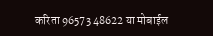करिता 96573 48622 या मोबाईल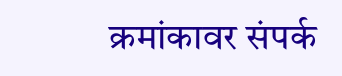क्रमांकावर संपर्क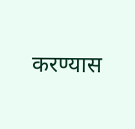करण्यास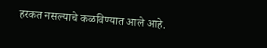हरकत नसल्याचे कळविण्यात आले आहे.